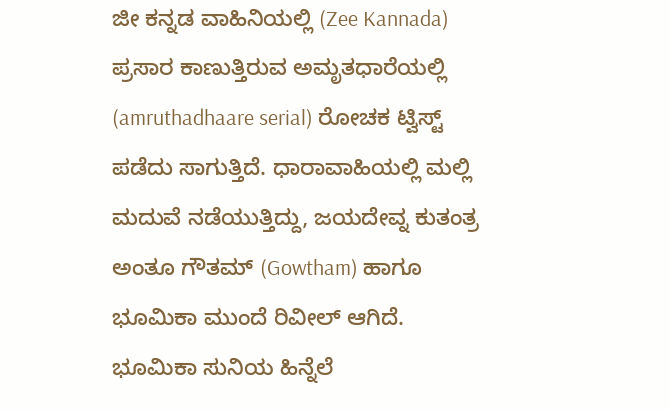ಜೀ ಕನ್ನಡ ವಾಹಿನಿಯಲ್ಲಿ (Zee Kannada) ಪ್ರಸಾರ ಕಾಣುತ್ತಿರುವ ಅಮೃತಧಾರೆಯಲ್ಲಿ (amruthadhaare serial) ರೋಚಕ ಟ್ವಿಸ್ಟ್ ಪಡೆದು ಸಾಗುತ್ತಿದೆ. ಧಾರಾವಾಹಿಯಲ್ಲಿ ಮಲ್ಲಿ ಮದುವೆ ನಡೆಯುತ್ತಿದ್ದು, ಜಯದೇವ್ನ ಕುತಂತ್ರ ಅಂತೂ ಗೌತಮ್ (Gowtham) ಹಾಗೂ ಭೂಮಿಕಾ ಮುಂದೆ ರಿವೀಲ್ ಆಗಿದೆ. ಭೂಮಿಕಾ ಸುನಿಯ ಹಿನ್ನೆಲೆ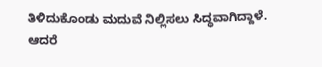ತಿಳಿದುಕೊಂಡು ಮದುವೆ ನಿಲ್ಲಿಸಲು ಸಿದ್ಧವಾಗಿದ್ದಾಳೆ. ಆದರೆ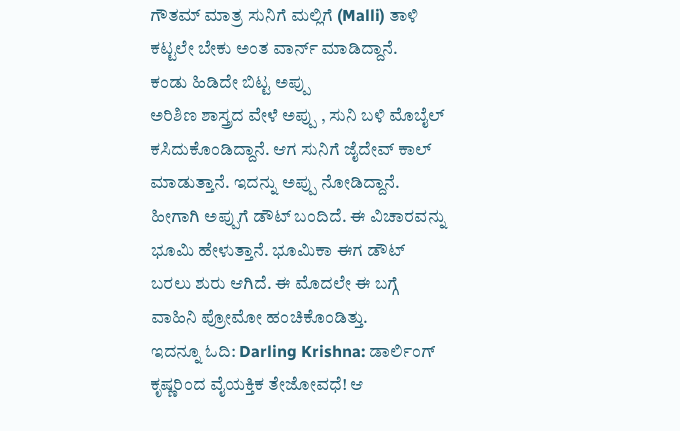ಗೌತಮ್ ಮಾತ್ರ ಸುನಿಗೆ ಮಲ್ಲಿಗೆ (Malli) ತಾಳಿ ಕಟ್ಟಲೇ ಬೇಕು ಅಂತ ವಾರ್ನ್ ಮಾಡಿದ್ದಾನೆ.
ಕಂಡು ಹಿಡಿದೇ ಬಿಟ್ಟ ಅಪ್ಪು
ಅರಿಶಿಣ ಶಾಸ್ತ್ರದ ವೇಳೆ ಅಪ್ಪು , ಸುನಿ ಬಳಿ ಮೊಬೈಲ್ ಕಸಿದುಕೊಂಡಿದ್ದಾನೆ. ಆಗ ಸುನಿಗೆ ಜೈದೇವ್ ಕಾಲ್ ಮಾಡುತ್ತಾನೆ. ಇದನ್ನು ಅಪ್ಪು ನೋಡಿದ್ದಾನೆ. ಹೀಗಾಗಿ ಅಪ್ಪುಗೆ ಡೌಟ್ ಬಂದಿದೆ. ಈ ವಿಚಾರವನ್ನು ಭೂಮಿ ಹೇಳುತ್ತಾನೆ. ಭೂಮಿಕಾ ಈಗ ಡೌಟ್ ಬರಲು ಶುರು ಆಗಿದೆ. ಈ ಮೊದಲೇ ಈ ಬಗ್ಗೆ ವಾಹಿನಿ ಪ್ರೋಮೋ ಹಂಚಿಕೊಂಡಿತ್ತು.
ಇದನ್ನೂ ಓದಿ: Darling Krishna: ಡಾರ್ಲಿಂಗ್ ಕೃಷ್ಣರಿಂದ ವೈಯಕ್ತಿಕ ತೇಜೋವಧೆ! ಆ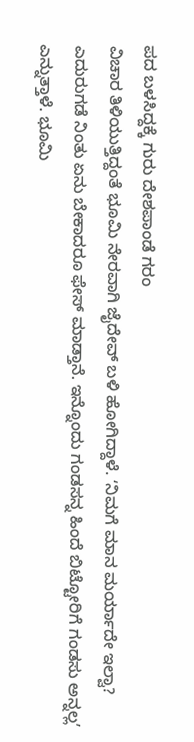ಪದ ಬಳಸಿದ್ದಕ್ಕೆ ಗುರು ದೇಶಪಾಂಡೆ ಗರಂ
ವಿಚಾರ ತಿಳಿಯುತ್ತಿದ್ದಂತೆ ಭೂಮಿ ನೇರವಾಗಿ ಜೈದೇವ್ ಬಳಿ ಹೋಗಿದ್ದಾಳೆ. ʻನಿಮಗೆ ಮಾನ ಮರ್ಯಾದೇ ಇಲ್ವಾ? ಎದುರುಗಡೆ ನಿಂತು ಏನು ಬೇಕಾದರೂ ಫೇಸ್ ಮಾಡ್ತಾನೆ. ಇನ್ನೊಂದು ಗಂಡಸನ್ನ ಹಿಂದೆ ಬಿಟ್ಟೋರಿಗೆ ಗಂಡಸು ಅನ್ನಲ್ಲʼ ಎನ್ನುತ್ತಾಳೆ. ಭೂಮಿ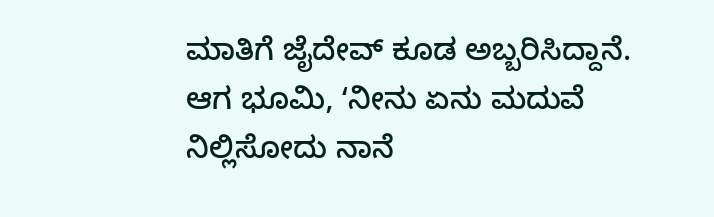ಮಾತಿಗೆ ಜೈದೇವ್ ಕೂಡ ಅಬ್ಬರಿಸಿದ್ದಾನೆ. ಆಗ ಭೂಮಿ, ʻನೀನು ಏನು ಮದುವೆ ನಿಲ್ಲಿಸೋದು ನಾನೆ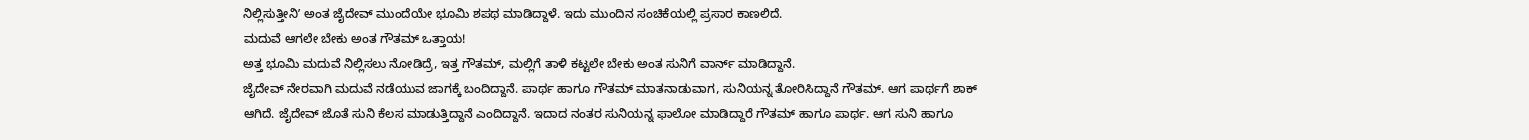ನಿಲ್ಲಿಸುತ್ತೀನಿʼ ಅಂತ ಜೈದೇವ್ ಮುಂದೆಯೇ ಭೂಮಿ ಶಪಥ ಮಾಡಿದ್ದಾಳೆ. ಇದು ಮುಂದಿನ ಸಂಚಿಕೆಯಲ್ಲಿ ಪ್ರಸಾರ ಕಾಣಲಿದೆ.
ಮದುವೆ ಆಗಲೇ ಬೇಕು ಅಂತ ಗೌತಮ್ ಒತ್ತಾಯ!
ಅತ್ತ ಭೂಮಿ ಮದುವೆ ನಿಲ್ಲಿಸಲು ನೋಡಿದ್ರೆ, ಇತ್ತ ಗೌತಮ್, ಮಲ್ಲಿಗೆ ತಾಳಿ ಕಟ್ಟಲೇ ಬೇಕು ಅಂತ ಸುನಿಗೆ ವಾರ್ನ್ ಮಾಡಿದ್ದಾನೆ.
ಜೈದೇವ್ ನೇರವಾಗಿ ಮದುವೆ ನಡೆಯುವ ಜಾಗಕ್ಕೆ ಬಂದಿದ್ದಾನೆ. ಪಾರ್ಥ ಹಾಗೂ ಗೌತಮ್ ಮಾತನಾಡುವಾಗ, ಸುನಿಯನ್ನ ತೋರಿಸಿದ್ದಾನೆ ಗೌತಮ್. ಆಗ ಪಾರ್ಥಗೆ ಶಾಕ್ ಆಗಿದೆ. ಜೈದೇವ್ ಜೊತೆ ಸುನಿ ಕೆಲಸ ಮಾಡುತ್ತಿದ್ದಾನೆ ಎಂದಿದ್ದಾನೆ. ಇದಾದ ನಂತರ ಸುನಿಯನ್ನ ಫಾಲೋ ಮಾಡಿದ್ದಾರೆ ಗೌತಮ್ ಹಾಗೂ ಪಾರ್ಥ. ಆಗ ಸುನಿ ಹಾಗೂ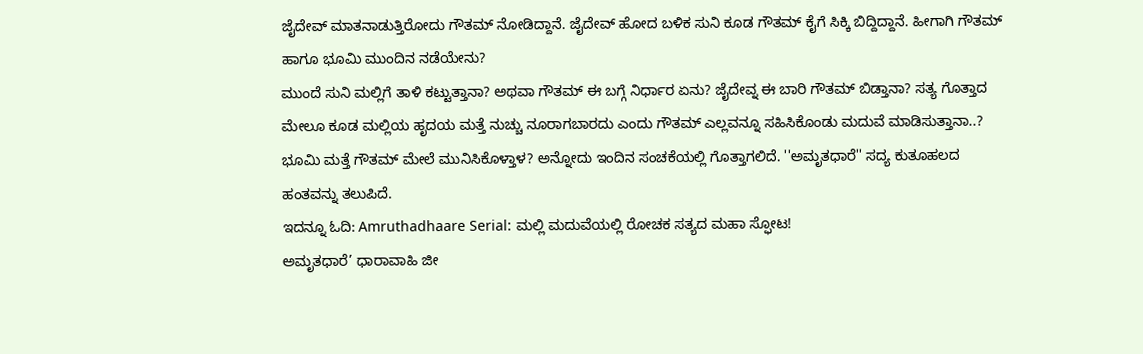ಜೈದೇವ್ ಮಾತನಾಡುತ್ತಿರೋದು ಗೌತಮ್ ನೋಡಿದ್ದಾನೆ. ಜೈದೇವ್ ಹೋದ ಬಳಿಕ ಸುನಿ ಕೂಡ ಗೌತಮ್ ಕೈಗೆ ಸಿಕ್ಕಿ ಬಿದ್ದಿದ್ದಾನೆ. ಹೀಗಾಗಿ ಗೌತಮ್ ಹಾಗೂ ಭೂಮಿ ಮುಂದಿನ ನಡೆಯೇನು?
ಮುಂದೆ ಸುನಿ ಮಲ್ಲಿಗೆ ತಾಳಿ ಕಟ್ಟುತ್ತಾನಾ? ಅಥವಾ ಗೌತಮ್ ಈ ಬಗ್ಗೆ ನಿರ್ಧಾರ ಏನು? ಜೈದೇವ್ನ ಈ ಬಾರಿ ಗೌತಮ್ ಬಿಡ್ತಾನಾ? ಸತ್ಯ ಗೊತ್ತಾದ ಮೇಲೂ ಕೂಡ ಮಲ್ಲಿಯ ಹೃದಯ ಮತ್ತೆ ನುಚ್ಚು ನೂರಾಗಬಾರದು ಎಂದು ಗೌತಮ್ ಎಲ್ಲವನ್ನೂ ಸಹಿಸಿಕೊಂಡು ಮದುವೆ ಮಾಡಿಸುತ್ತಾನಾ..? ಭೂಮಿ ಮತ್ತೆ ಗೌತಮ್ ಮೇಲೆ ಮುನಿಸಿಕೊಳ್ತಾಳ? ಅನ್ನೋದು ಇಂದಿನ ಸಂಚಕೆಯಲ್ಲಿ ಗೊತ್ತಾಗಲಿದೆ. ''ಅಮೃತಧಾರೆ'' ಸದ್ಯ ಕುತೂಹಲದ ಹಂತವನ್ನು ತಲುಪಿದೆ.
ಇದನ್ನೂ ಓದಿ: Amruthadhaare Serial: ಮಲ್ಲಿ ಮದುವೆಯಲ್ಲಿ ರೋಚಕ ಸತ್ಯದ ಮಹಾ ಸ್ಫೋಟ!
ಅಮೃತಧಾರೆ’ ಧಾರಾವಾಹಿ ಜೀ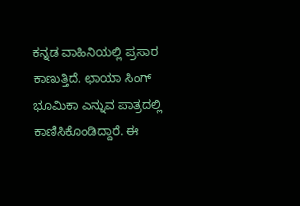ಕನ್ನಡ ವಾಹಿನಿಯಲ್ಲಿ ಪ್ರಸಾರ ಕಾಣುತ್ತಿದೆ. ಛಾಯಾ ಸಿಂಗ್ ಭೂಮಿಕಾ ಎನ್ನುವ ಪಾತ್ರದಲ್ಲಿ ಕಾಣಿಸಿಕೊಂಡಿದ್ದಾರೆ. ಈ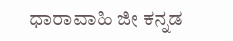ಧಾರಾವಾಹಿ ಜೀ ಕನ್ನಡ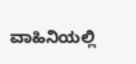ವಾಹಿನಿಯಲ್ಲಿ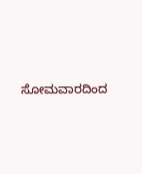ಸೋಮವಾರದಿಂದ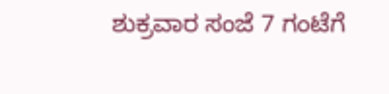ಶುಕ್ರವಾರ ಸಂಜೆ 7 ಗಂಟೆಗೆ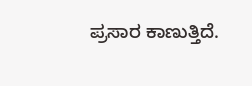ಪ್ರಸಾರ ಕಾಣುತ್ತಿದೆ.